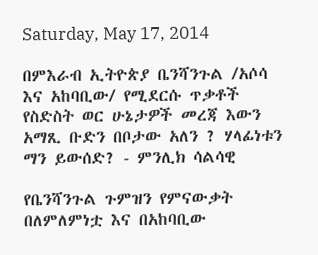Saturday, May 17, 2014

በምእራብ ኢትዮጵያ ቤንሻንጉል /አሶሳ እና አከባቢው/ የሚደርሱ ጥቃቶች የስድስት ወር ሁኔታዎች መረጃ እውን አማጺ ቡድን በቦታው አለን ? ሃላፊነቱን ማን ይውሰድ? - ምንሊክ ሳልሳዊ

የቤንሻንጉል ጉምዝን የምናውቃት በለምለምነቷ እና በአከባቢው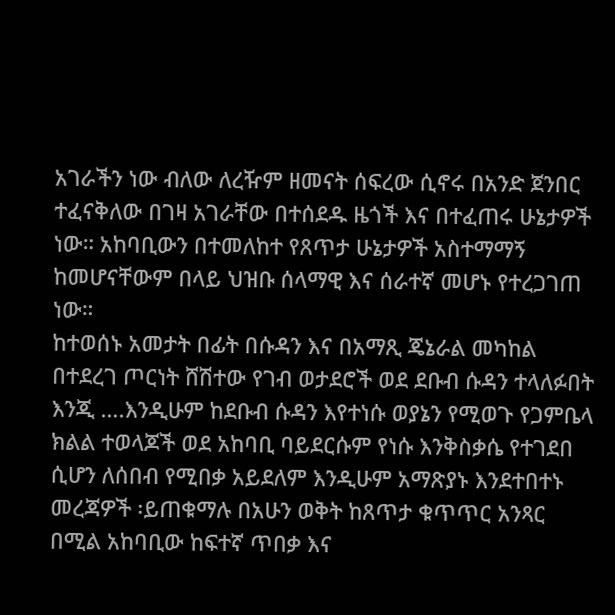አገራችን ነው ብለው ለረዥም ዘመናት ሰፍረው ሲኖሩ በአንድ ጀንበር ተፈናቅለው በገዛ አገራቸው በተሰደዱ ዜጎች እና በተፈጠሩ ሁኔታዎች ነው። አከባቢውን በተመለከተ የጸጥታ ሁኔታዎች አስተማማኝ ከመሆናቸውም በላይ ህዝቡ ሰላማዊ እና ሰራተኛ መሆኑ የተረጋገጠ ነው።
ከተወሰኑ አመታት በፊት በሱዳን እና በአማጺ ጄኔራል መካከል በተደረገ ጦርነት ሸሽተው የገብ ወታደሮች ወደ ደቡብ ሱዳን ተላለፉበት እንጂ ….እንዲሁም ከደቡብ ሱዳን እየተነሱ ወያኔን የሚወጉ የጋምቤላ ክልል ተወላጆች ወደ አከባቢ ባይደርሱም የነሱ እንቅስቃሴ የተገደበ ሲሆን ለሰበብ የሚበቃ አይደለም እንዲሁም አማጽያኑ እንደተበተኑ መረጃዎች ፡ይጠቁማሉ በአሁን ወቅት ከጸጥታ ቁጥጥር አንጻር በሚል አከባቢው ከፍተኛ ጥበቃ እና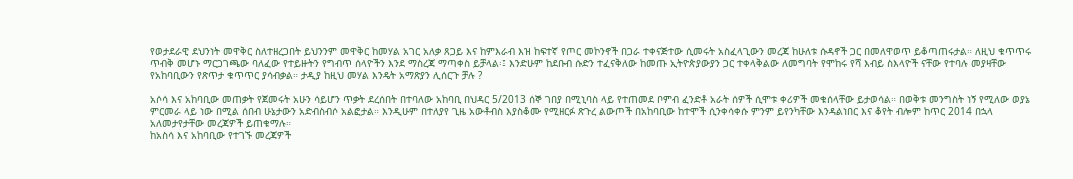የወታደራዊ ደህንነት መዋቅር ስለተዘረጋበት ይህንንም መዋቅር ከመሃል አገር አለቃ ጸጋይ እና ከምእራብ እዝ ከፍተኛ የጦር መኮንኖች በጋራ ተቀናጅተው ሲመሩት አስፈላጊውን መረጃ ከሁለቱ ሱዳኖች ጋር በመለዋወጥ ይቆጣጠሩታል። ለዚህ ቁጥጥሩ ጥብቅ መሆኑ ማርጋገጫው ባለፈው የተይዙትን የግብጥ ሰላዮችን እንደ ማስረጃ ማጣቀስ ይቻላል፡፤ እንድሁም ከደቡብ ሱድን ተፈናቅለው ከመጡ ኢትዮጵያውያን ጋር ተቀላቅልው ለመግባት የሞከሩ የሻ እብይ ስእላዮች ናቸው የተባሉ መያዛቸው የአከባቢውን የጽጥታ ቁጥጥር ያሳብቃል። ታዲያ ከዚህ መሃል እንዴት አማጽያን ሊሰርጉ ቻሉ ?

አሶሳ እና አከባቢው መጠቃት የጀመሩት አሁን ሳይሆን ጥቃት ደረሰበት በተባለው አከባቢ በህዳር 5/2013 ሰኞ ገበያ በሚኒባስ ላይ የተጠመደ ቦምብ ፈንድቶ አራት ሰዎች ሲሞቱ ቀሪዎች መቁሰላቸው ይታወሳል። በወቅቱ መንግስት ነኝ የሚለው ወያኔ ምርመራ ላይ ነው በሚል ሰበብ ሁኔታውን አድብስብሶ አልፎታል። እንዲሁም በተለያየ ጊዜ አውቶብስ እያስቆሙ የሚዘርፉ ጽጉረ ልውጦች በአከባቢው ከተሞች ሲንቀሳቀሱ ምንም ይየንካቸው እንዳልነበር እና ቆየት ብሎም ከጥር 2014 በኋላ አለመታየታቸው መረጃዎች ይጠቁማሉ።
ከአስሳ እና አከባቢው የተገኙ መረጃዎች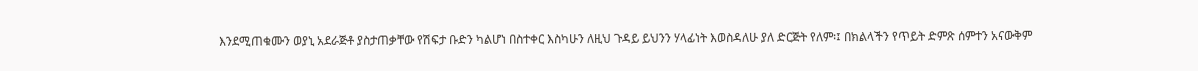እንደሚጠቁሙን ወያኒ አደራጅቶ ያስታጠቃቸው የሽፍታ ቡድን ካልሆነ በስተቀር እስካሁን ለዚህ ጉዳይ ይህንን ሃላፊነት እወስዳለሁ ያለ ድርጅት የለም፡፤ በክልላችን የጥይት ድምጽ ሰምተን አናውቅም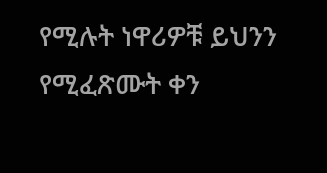የሚሉት ነዋሪዎቹ ይህንን የሚፈጽሙት ቀን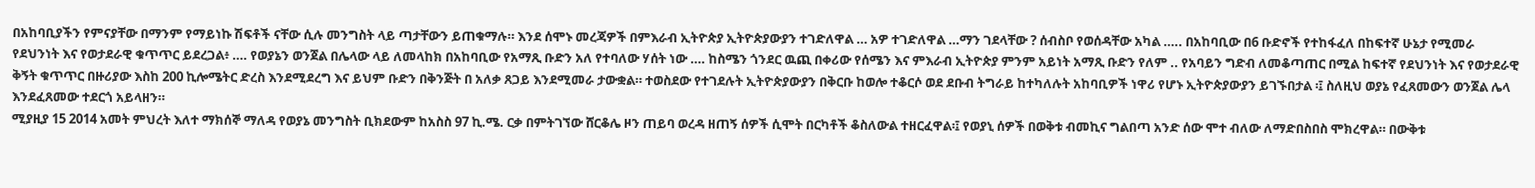በአከባቢያችን የምናያቸው በማንም የማይነኩ ሽፍቶች ናቸው ሲሉ መንግስት ላይ ጣታቸውን ይጠቁማሉ። እንደ ሰሞኑ መረጃዎች በምእራብ ኢትዮጵያ ኢትዮጵያውያን ተገድለዋል … አዎ ተገድለዋል …ማን ገደላቸው ? ሰብስቦ የወሰዳቸው አካል ….. በአከባቢው በ6 ቡድኖች የተከፋፈለ በከፍተኛ ሁኔታ የሚመራ የደህንነት እና የወታደራዊ ቁጥጥር ይደረጋል፥ …. የወያኔን ወንጀል በሌላው ላይ ለመላከክ በአከባቢው የአማጺ ቡድን አለ የተባለው ሃሰት ነው …. ከስሜን ጎንደር ዉጪ በቀሪው የሰሜን እና ምእራብ ኢትዮጵያ ምንም አይነት አማጺ ቡድን የለም .. የአባይን ግድብ ለመቆጣጠር በሚል ከፍተኛ የደህንነት እና የወታደራዊ ቅኝት ቁጥጥር በዙሪያው እስከ 200 ኪሎሜትር ድረስ እንደሚደረግ እና ይህም ቡድን በቅንጅት በ አለቃ ጸጋይ እንደሚመራ ታውቋል። ተወስደው የተገደሉት ኢትዮጵያውያን በቅርቡ ከወሎ ተቆርሶ ወደ ደቡብ ትግራይ ከተካለሉት አከባቢዎች ነዋሪ የሆኑ ኢትዮጵያውያን ይገኙበታል ፡፤ ስለዚህ ወያኔ የፈጸመውን ወንጀል ሌላ እንደፈጸመው ተደርጎ አይላዘን።
ሚያዚያ 15 2014 አመት ምህረት እለተ ማክሰኞ ማለዳ የወያኔ መንግስት ቢክደውም ከአስስ 97 ኪ.ሜ. ርቃ በምትገኘው ሸርቆሌ ዞን ጠይባ ወረዳ ዘጠኝ ሰዎች ሲሞት በርካቶች ቆስለውል ተዘርፈዋል፡፤ የወያኒ ሰዎች በወቅቱ ብመኪና ግልበጣ አንድ ሰው ሞተ ብለው ለማድበስበስ ሞክረዋል። በውቅቱ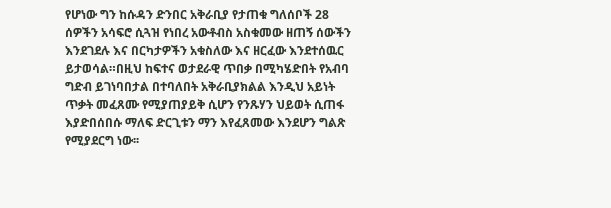የሆነው ግን ከሱዳን ድንበር አቅራቢያ የታጠቁ ግለሰቦች 28 ሰዎችን አሳፍሮ ሲጓዝ የነበረ አውቶብስ አስቁመው ዘጠኝ ሰውችን እንደገደሉ እና በርካታዎችን አቁስለው እና ዘርፈው እንደተሰዉር ይታወሳል።በዚህ ከፍተና ወታደራዊ ጥበቃ በሚካሄድበት የአብባ ግድብ ይገነባበታል በተባለበት አቅራቢያክልል እንዲህ አይነት ጥቃት መፈጸሙ የሚያጠያይቅ ሲሆን የንጹሃን ህይወት ሲጠፋ እያድበሰበሱ ማለፍ ድርጊቱን ማን እየፈጸመው እንደሆን ግልጽ የሚያደርግ ነው፡፡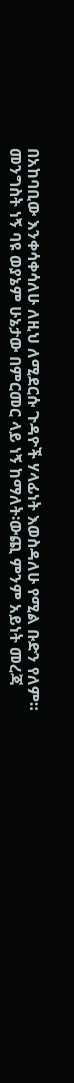በአከባቢው እንቀሳቀሳለሁ ለዚህ ለሚደርሱ ጉዳዮች ሃላፊነት እወስዳለሁ የሚል ቡድን የለም። መንግስት ነኝ ባዩ ወያኔም ሁኔታው በምርመር ላይ ነኝ ከማለት፡ውጪ ምንም አይነት መረጃ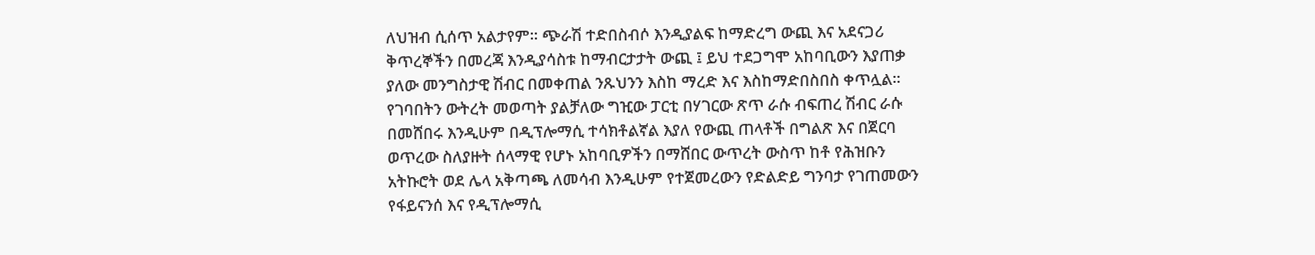ለህዝብ ሲሰጥ አልታየም። ጭራሽ ተድበስብሶ እንዲያልፍ ከማድረግ ውጪ እና አደናጋሪ ቅጥረኞችን በመረጃ እንዲያሳስቱ ከማብርታታት ውጪ ፤ ይህ ተደጋግሞ አከባቢውን እያጠቃ ያለው መንግስታዊ ሽብር በመቀጠል ንጹህንን እስከ ማረድ እና እስከማድበስበስ ቀጥሏል። የገባበትን ውትረት መወጣት ያልቻለው ግዢው ፓርቲ በሃገርው ጽጥ ራሱ ብፍጠረ ሽብር ራሱ በመሸበሩ እንዲሁም በዲፕሎማሲ ተሳክቶልኛል እያለ የውጪ ጠላቶች በግልጽ እና በጀርባ ወጥረው ስለያዙት ሰላማዊ የሆኑ አከባቢዎችን በማሸበር ውጥረት ውስጥ ከቶ የሕዝቡን አትኩሮት ወደ ሌላ አቅጣጫ ለመሳብ እንዲሁም የተጀመረውን የድልድይ ግንባታ የገጠመውን የፋይናንሰ እና የዲፕሎማሲ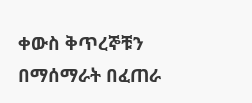ቀውስ ቅጥረኞቹን በማሰማራት በፈጠራ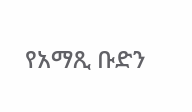የአማጺ ቡድን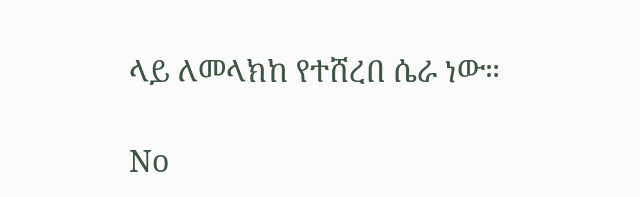ላይ ለመላክከ የተሸረበ ሴራ ነው።

No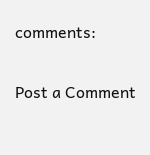comments:

Post a Comment